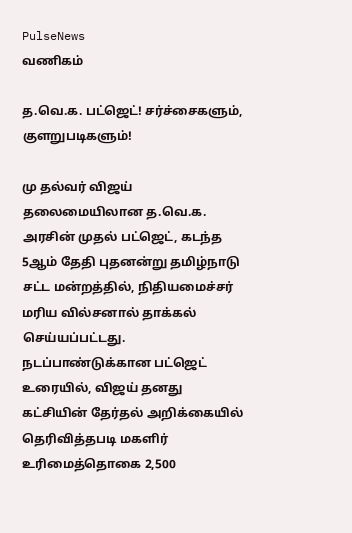PulseNews
வணிகம்

த.வெ.க. பட்ஜெட்! சர்ச்சைகளும், குளறுபடிகளும்!

மு தல்வர் விஜய் தலைமையிலான த.வெ.க. அரசின் முதல் பட்ஜெட், கடந்த 5ஆம் தேதி புதனன்று தமிழ்நாடு சட்ட மன்றத்தில், நிதியமைச்சர் மரிய வில்சனால் தாக்கல் செய்யப்பட்டது. நடப்பாண்டுக்கான பட்ஜெட் உரையில், விஜய் தனது கட்சியின் தேர்தல் அறிக்கையில் தெரிவித்தபடி மகளிர் உரிமைத்தொகை 2,500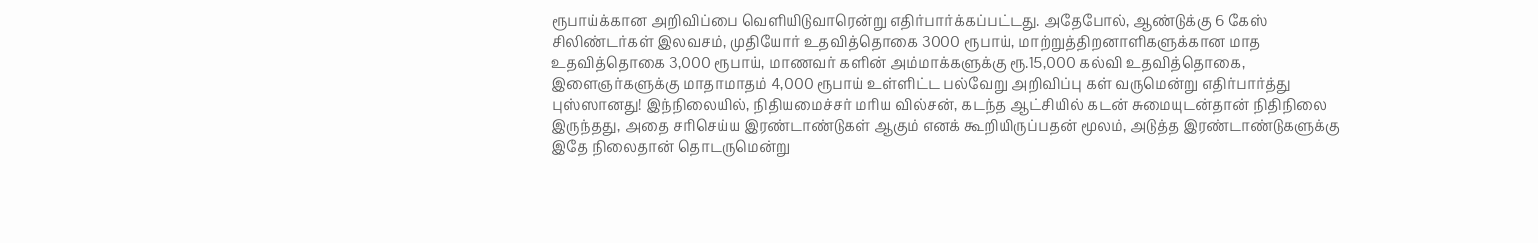ரூபாய்க்கான அறிவிப்பை வெளியிடுவாரென்று எதிர்பார்க்கப்பட்டது. அதேபோல், ஆண்டுக்கு 6 கேஸ் சிலிண்டர்கள் இலவசம், முதியோர் உதவித்தொகை 3000 ரூபாய், மாற்றுத்திறனாளிகளுக்கான மாத உதவித்தொகை 3,000 ரூபாய், மாணவர் களின் அம்மாக்களுக்கு ரூ.15,000 கல்வி உதவித்தொகை, இளைஞர்களுக்கு மாதாமாதம் 4,000 ரூபாய் உள்ளிட்ட பல்வேறு அறிவிப்பு கள் வருமென்று எதிர்பார்த்து புஸ்ஸானது! இந்நிலையில், நிதியமைச்சர் மரிய வில்சன், கடந்த ஆட்சியில் கடன் சுமையுடன்தான் நிதிநிலை இருந்தது, அதை சரிசெய்ய இரண்டாண்டுகள் ஆகும் எனக் கூறியிருப்பதன் மூலம், அடுத்த இரண்டாண்டுகளுக்கு இதே நிலைதான் தொடருமென்று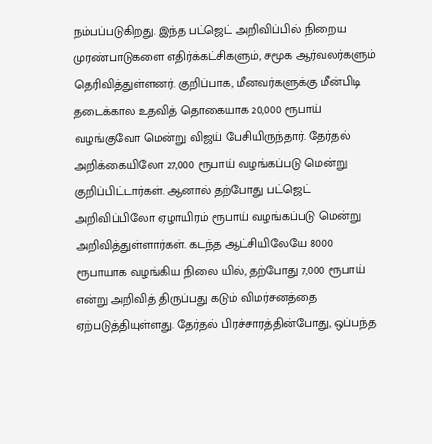நம்பப்படுகிறது. இந்த பட்ஜெட் அறிவிப்பில் நிறைய முரண்பாடுகளை எதிர்க்கட்சிகளும், சமூக ஆர்வலர்களும் தெரிவித்துள்ளனர். குறிப்பாக, மீனவர்களுக்கு மீன்பிடி தடைக்கால உதவித் தொகையாக 20,000 ரூபாய் வழங்குவோ மென்று விஜய் பேசியிருந்தார். தேர்தல் அறிக்கையிலோ 27,000 ரூபாய் வழங்கப்படு மென்று குறிப்பிட்டார்கள். ஆனால் தற்போது பட்ஜெட் அறிவிப்பிலோ ஏழாயிரம் ரூபாய் வழங்கப்படு மென்று அறிவித்துள்ளார்கள். கடந்த ஆட்சியிலேயே 8000 ரூபாயாக வழங்கிய நிலை யில், தற்போது 7,000 ரூபாய் என்று அறிவித் திருப்பது கடும் விமர்சனத்தை ஏற்படுத்தியுள்ளது. தேர்தல் பிரச்சாரத்தின்போது, ஒப்பந்த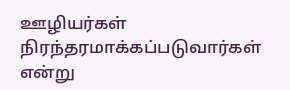ஊழியர்கள் நிரந்தரமாக்கப்படுவார்கள் என்று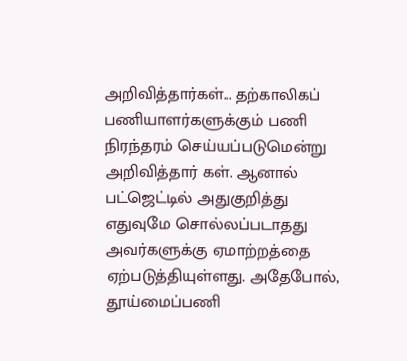அறிவித்தார்கள்... தற்காலிகப் பணியாளர்களுக்கும் பணி நிரந்தரம் செய்யப்படுமென்று அறிவித்தார் கள். ஆனால் பட்ஜெட்டில் அதுகுறித்து எதுவுமே சொல்லப்படாதது அவர்களுக்கு ஏமாற்றத்தை ஏற்படுத்தியுள்ளது. அதேபோல், தூய்மைப்பணி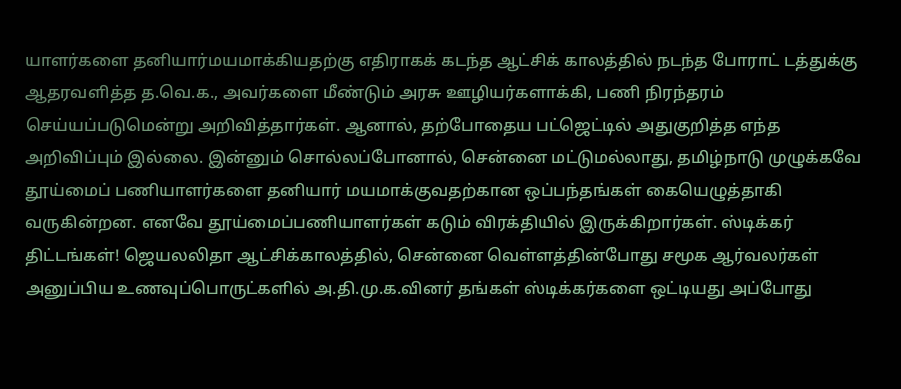யாளர்களை தனியார்மயமாக்கியதற்கு எதிராகக் கடந்த ஆட்சிக் காலத்தில் நடந்த போராட் டத்துக்கு ஆதரவளித்த த.வெ.க., அவர்களை மீண்டும் அரசு ஊழியர்களாக்கி, பணி நிரந்தரம் செய்யப்படுமென்று அறிவித்தார்கள். ஆனால், தற்போதைய பட்ஜெட்டில் அதுகுறித்த எந்த அறிவிப்பும் இல்லை. இன்னும் சொல்லப்போனால், சென்னை மட்டுமல்லாது, தமிழ்நாடு முழுக்கவே தூய்மைப் பணியாளர்களை தனியார் மயமாக்குவதற்கான ஒப்பந்தங்கள் கையெழுத்தாகி வருகின்றன. எனவே தூய்மைப்பணியாளர்கள் கடும் விரக்தியில் இருக்கிறார்கள். ஸ்டிக்கர் திட்டங்கள்! ஜெயலலிதா ஆட்சிக்காலத்தில், சென்னை வெள்ளத்தின்போது சமூக ஆர்வலர்கள் அனுப்பிய உணவுப்பொருட்களில் அ.தி.மு.க.வினர் தங்கள் ஸ்டிக்கர்களை ஒட்டியது அப்போது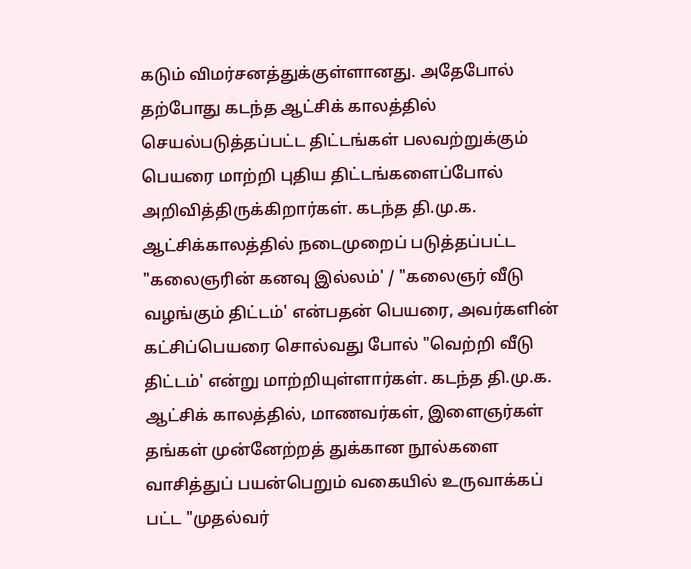கடும் விமர்சனத்துக்குள்ளானது. அதேபோல் தற்போது கடந்த ஆட்சிக் காலத்தில் செயல்படுத்தப்பட்ட திட்டங்கள் பலவற்றுக்கும் பெயரை மாற்றி புதிய திட்டங்களைப்போல் அறிவித்திருக்கிறார்கள். கடந்த தி.மு.க. ஆட்சிக்காலத்தில் நடைமுறைப் படுத்தப்பட்ட "கலைஞரின் கனவு இல்லம்' / "கலைஞர் வீடு வழங்கும் திட்டம்' என்பதன் பெயரை, அவர்களின் கட்சிப்பெயரை சொல்வது போல் "வெற்றி வீடு திட்டம்' என்று மாற்றியுள்ளார்கள். கடந்த தி.மு.க. ஆட்சிக் காலத்தில், மாணவர்கள், இளைஞர்கள் தங்கள் முன்னேற்றத் துக்கான நூல்களை வாசித்துப் பயன்பெறும் வகையில் உருவாக்கப் பட்ட "முதல்வர்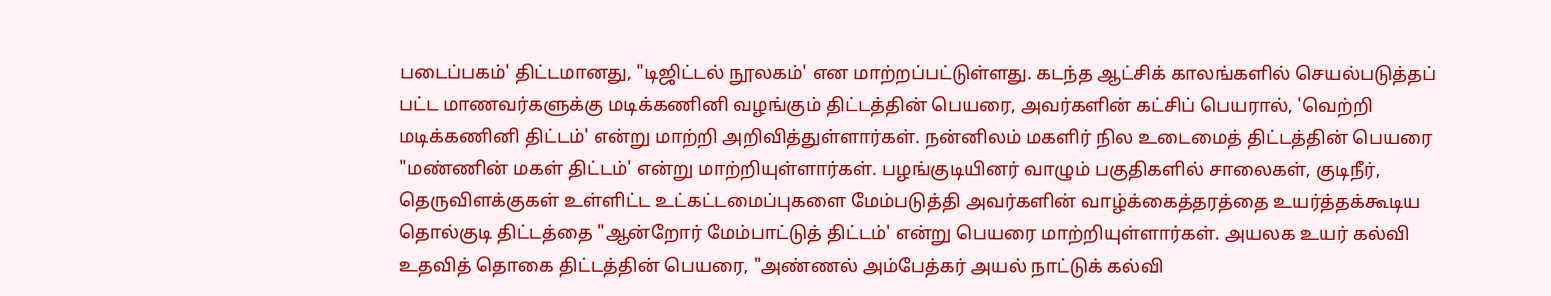படைப்பகம்' திட்டமானது, "டிஜிட்டல் நூலகம்' என மாற்றப்பட்டுள்ளது. கடந்த ஆட்சிக் காலங்களில் செயல்படுத்தப் பட்ட மாணவர்களுக்கு மடிக்கணினி வழங்கும் திட்டத்தின் பெயரை, அவர்களின் கட்சிப் பெயரால், 'வெற்றி மடிக்கணினி திட்டம்' என்று மாற்றி அறிவித்துள்ளார்கள். நன்னிலம் மகளிர் நில உடைமைத் திட்டத்தின் பெயரை "மண்ணின் மகள் திட்டம்' என்று மாற்றியுள்ளார்கள். பழங்குடியினர் வாழும் பகுதிகளில் சாலைகள், குடிநீர், தெருவிளக்குகள் உள்ளிட்ட உட்கட்டமைப்புகளை மேம்படுத்தி அவர்களின் வாழ்க்கைத்தரத்தை உயர்த்தக்கூடிய தொல்குடி திட்டத்தை "ஆன்றோர் மேம்பாட்டுத் திட்டம்' என்று பெயரை மாற்றியுள்ளார்கள். அயலக உயர் கல்வி உதவித் தொகை திட்டத்தின் பெயரை, "அண்ணல் அம்பேத்கர் அயல் நாட்டுக் கல்வி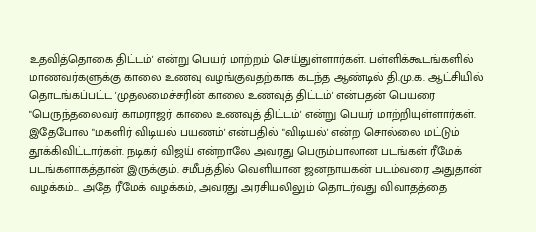உதவித்தொகை திட்டம்' என்று பெயர் மாற்றம் செய்துள்ளார்கள். பள்ளிக்கூடங்களில் மாணவர்களுக்கு காலை உணவு வழங்குவதற்காக கடந்த ஆண்டில் தி.மு.க. ஆட்சியில் தொடங்கப்பட்ட 'முதலமைச்சரின் காலை உணவுத் திட்டம்' என்பதன் பெயரை "பெருந்தலைவர் காமராஜர் காலை உணவுத் திட்டம்' என்று பெயர் மாற்றியுள்ளார்கள். இதேபோல "மகளிர் விடியல் பயணம்' என்பதில் "விடியல்' என்ற சொல்லை மட்டும் தூக்கிவிட்டார்கள். நடிகர் விஜய் என்றாலே அவரது பெரும்பாலான படங்கள் ரீமேக் படங்களாகத்தான் இருக்கும். சமீபத்தில் வெளியான ஜனநாயகன் படம்வரை அதுதான் வழக்கம்... அதே ரீமேக் வழக்கம், அவரது அரசியலிலும் தொடர்வது விவாதத்தை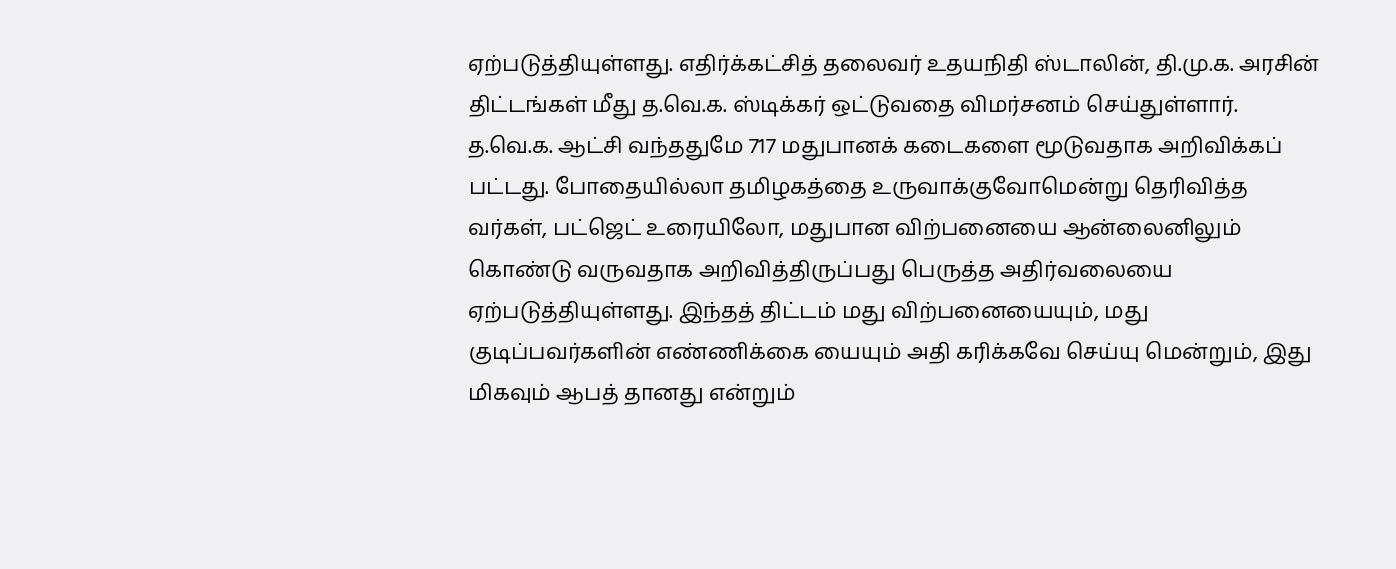ஏற்படுத்தியுள்ளது. எதிர்க்கட்சித் தலைவர் உதயநிதி ஸ்டாலின், தி.மு.க. அரசின் திட்டங்கள் மீது த.வெ.க. ஸ்டிக்கர் ஒட்டுவதை விமர்சனம் செய்துள்ளார். த.வெ.க. ஆட்சி வந்ததுமே 717 மதுபானக் கடைகளை மூடுவதாக அறிவிக்கப் பட்டது. போதையில்லா தமிழகத்தை உருவாக்குவோமென்று தெரிவித்த வர்கள், பட்ஜெட் உரையிலோ, மதுபான விற்பனையை ஆன்லைனிலும் கொண்டு வருவதாக அறிவித்திருப்பது பெருத்த அதிர்வலையை ஏற்படுத்தியுள்ளது. இந்தத் திட்டம் மது விற்பனையையும், மது குடிப்பவர்களின் எண்ணிக்கை யையும் அதி கரிக்கவே செய்யு மென்றும், இது மிகவும் ஆபத் தானது என்றும்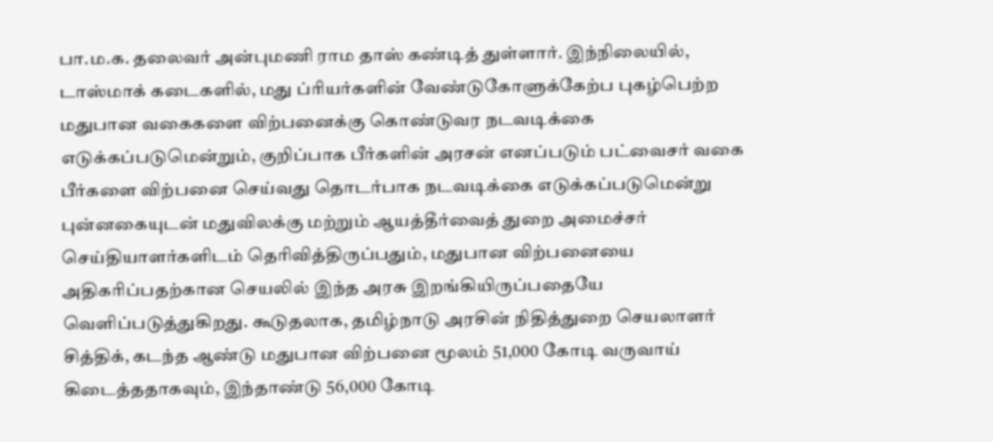பா.ம.க. தலைவர் அன்புமணி ராம தாஸ் கண்டித் துள்ளார். இந்நிலையில், டாஸ்மாக் கடைகளில், மது ப்ரியர்களின் வேண்டுகோளுக்கேற்ப புகழ்பெற்ற மதுபான வகைகளை விற்பனைக்கு கொண்டுவர நடவடிக்கை எடுக்கப்படுமென்றும், குறிப்பாக பீர்களின் அரசன் எனப்படும் பட்வைசர் வகை பீர்களை விற்பனை செய்வது தொடர்பாக நடவடிக்கை எடுக்கப்படுமென்று புன்னகையுடன் மதுவிலக்கு மற்றும் ஆயத்தீர்வைத் துறை அமைச்சர் செய்தியாளர்களிடம் தெரிவித்திருப்பதும், மதுபான விற்பனையை அதிகரிப்பதற்கான செயலில் இந்த அரசு இறங்கியிருப்பதையே வெளிப்படுத்துகிறது. கூடுதலாக, தமிழ்நாடு அரசின் நிதித்துறை செயலாளர் சித்திக், கடந்த ஆண்டு மதுபான விற்பனை மூலம் 51,000 கோடி வருவாய் கிடைத்ததாகவும், இந்தாண்டு 56,000 கோடி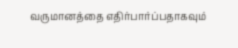வருமானத்தை எதிர்பார்ப்பதாகவும்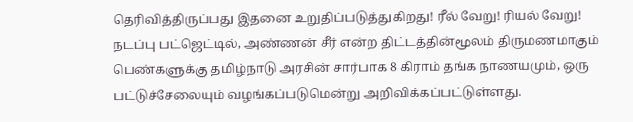தெரிவித்திருப்பது இதனை உறுதிப்படுத்துகிறது! ரீல் வேறு! ரியல் வேறு! நடப்பு பட்ஜெட்டில், அண்ணன் சீர் என்ற திட்டத்தின்மூலம் திருமணமாகும் பெண்களுக்கு தமிழ்நாடு அரசின் சார்பாக 8 கிராம் தங்க நாணயமும், ஒரு பட்டுச்சேலையும் வழங்கப்படுமென்று அறிவிக்கப்பட்டுள்ளது.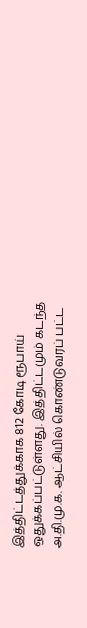இத்திட்டத்துக்காக 812 கோடி ரூபாய் ஒதுக்கப்பட்டுள்ளது. இத்திட்டமும் கடந்த அ.தி.மு.க. ஆட்சியில் கொண்டுவரப் பட்ட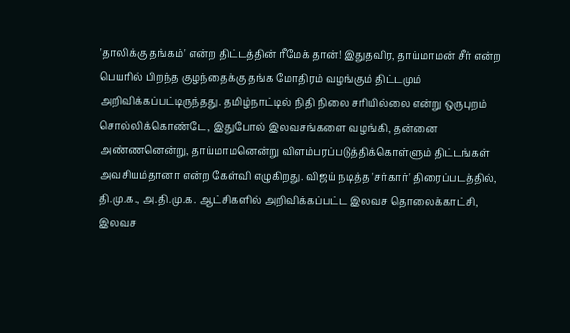'தாலிக்கு தங்கம்' என்ற திட்டத்தின் ரீமேக் தான்! இதுதவிர, தாய்மாமன் சீர் என்ற பெயரில் பிறந்த குழந்தைக்கு தங்க மோதிரம் வழங்கும் திட்டமும் அறிவிக்கப்பட்டிருந்தது. தமிழ்நாட்டில் நிதி நிலை சரியில்லை என்று ஒருபுறம் சொல்லிக்கொண்டே, இதுபோல் இலவசங்களை வழங்கி, தன்னை அண்ணனென்று, தாய்மாமனென்று விளம்பரப்படுத்திக்கொள்ளும் திட்டங்கள் அவசியம்தானா என்ற கேள்வி எழுகிறது. விஜய் நடித்த 'சர்கார்' திரைப்படத்தில், தி.மு.க., அ.தி.மு.க. ஆட்சிகளில் அறிவிக்கப்பட்ட இலவச தொலைக்காட்சி, இலவச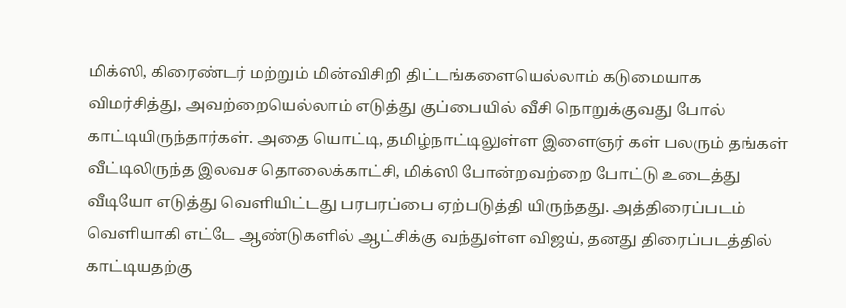மிக்ஸி, கிரைண்டர் மற்றும் மின்விசிறி திட்டங்களையெல்லாம் கடுமையாக விமர்சித்து, அவற்றையெல்லாம் எடுத்து குப்பையில் வீசி நொறுக்குவது போல் காட்டியிருந்தார்கள். அதை யொட்டி, தமிழ்நாட்டிலுள்ள இளைஞர் கள் பலரும் தங்கள் வீட்டிலிருந்த இலவச தொலைக்காட்சி, மிக்ஸி போன்றவற்றை போட்டு உடைத்து வீடியோ எடுத்து வெளியிட்டது பரபரப்பை ஏற்படுத்தி யிருந்தது. அத்திரைப்படம் வெளியாகி எட்டே ஆண்டுகளில் ஆட்சிக்கு வந்துள்ள விஜய், தனது திரைப்படத்தில் காட்டியதற்கு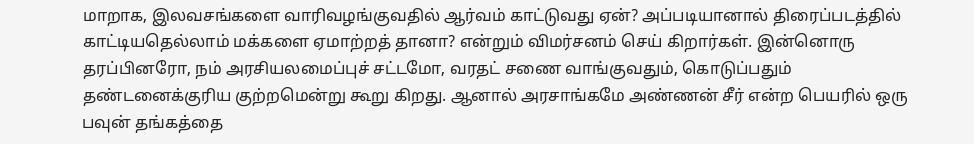மாறாக, இலவசங்களை வாரிவழங்குவதில் ஆர்வம் காட்டுவது ஏன்? அப்படியானால் திரைப்படத்தில் காட்டியதெல்லாம் மக்களை ஏமாற்றத் தானா? என்றும் விமர்சனம் செய் கிறார்கள். இன்னொரு தரப்பினரோ, நம் அரசியலமைப்புச் சட்டமோ, வரதட் சணை வாங்குவதும், கொடுப்பதும் தண்டனைக்குரிய குற்றமென்று கூறு கிறது. ஆனால் அரசாங்கமே அண்ணன் சீர் என்ற பெயரில் ஒரு பவுன் தங்கத்தை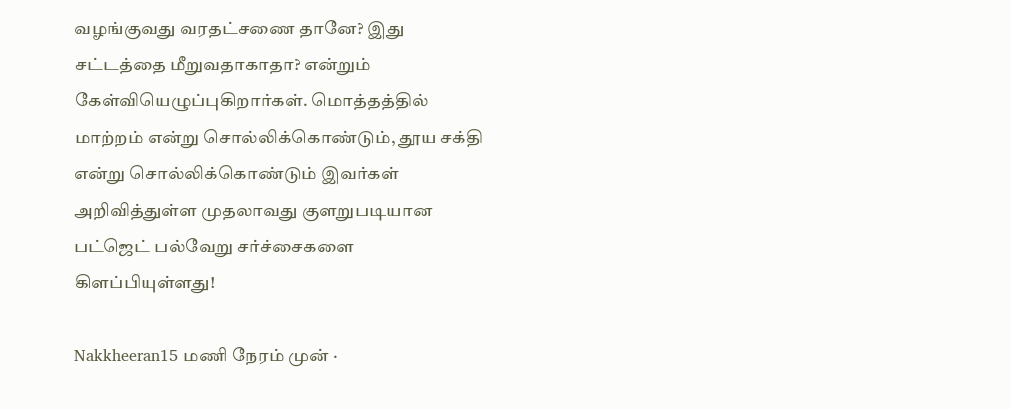வழங்குவது வரதட்சணை தானே? இது சட்டத்தை மீறுவதாகாதா? என்றும் கேள்வியெழுப்புகிறார்கள். மொத்தத்தில் மாற்றம் என்று சொல்லிக்கொண்டும், தூய சக்தி என்று சொல்லிக்கொண்டும் இவர்கள் அறிவித்துள்ள முதலாவது குளறுபடியான பட்ஜெட் பல்வேறு சர்ச்சைகளை கிளப்பியுள்ளது!

Nakkheeran15 மணி நேரம் முன் ·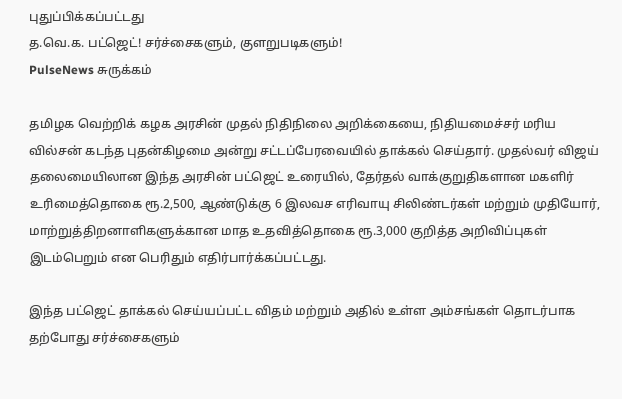புதுப்பிக்கப்பட்டது
த.வெ.க. பட்ஜெட்! சர்ச்சைகளும், குளறுபடிகளும்!
PulseNews சுருக்கம்

தமிழக வெற்றிக் கழக அரசின் முதல் நிதிநிலை அறிக்கையை, நிதியமைச்சர் மரிய வில்சன் கடந்த புதன்கிழமை அன்று சட்டப்பேரவையில் தாக்கல் செய்தார். முதல்வர் விஜய் தலைமையிலான இந்த அரசின் பட்ஜெட் உரையில், தேர்தல் வாக்குறுதிகளான மகளிர் உரிமைத்தொகை ரூ.2,500, ஆண்டுக்கு 6 இலவச எரிவாயு சிலிண்டர்கள் மற்றும் முதியோர், மாற்றுத்திறனாளிகளுக்கான மாத உதவித்தொகை ரூ.3,000 குறித்த அறிவிப்புகள் இடம்பெறும் என பெரிதும் எதிர்பார்க்கப்பட்டது.

இந்த பட்ஜெட் தாக்கல் செய்யப்பட்ட விதம் மற்றும் அதில் உள்ள அம்சங்கள் தொடர்பாக தற்போது சர்ச்சைகளும்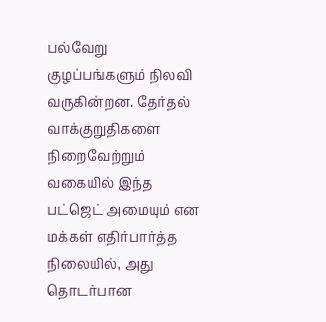பல்வேறு குழப்பங்களும் நிலவி வருகின்றன. தேர்தல் வாக்குறுதிகளை நிறைவேற்றும் வகையில் இந்த பட்ஜெட் அமையும் என மக்கள் எதிர்பார்த்த நிலையில், அது தொடர்பான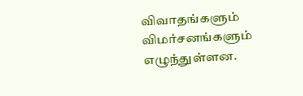விவாதங்களும் விமர்சனங்களும் எழுந்துள்ளன.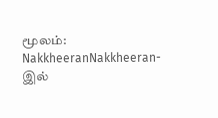மூலம்: NakkheeranNakkheeran-இல்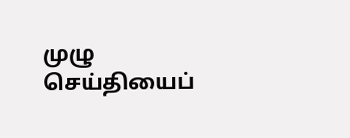முழு செய்தியைப்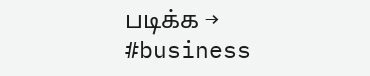படிக்க →
#business